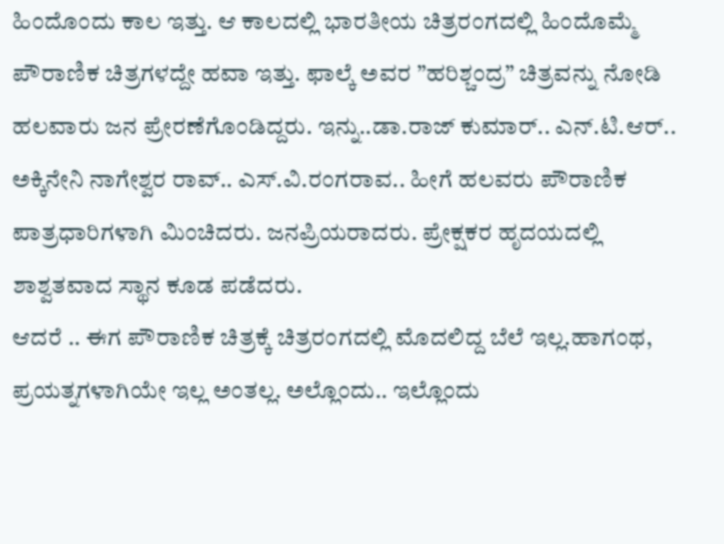ಹಿಂದೊಂದು ಕಾಲ ಇತ್ತು. ಆ ಕಾಲದಲ್ಲಿ ಭಾರತೀಯ ಚಿತ್ರರಂಗದಲ್ಲಿ ಹಿಂದೊಮ್ಮೆ ಪೌರಾಣಿಕ ಚಿತ್ರಗಳದ್ದೇ ಹವಾ ಇತ್ತು. ಫಾಲ್ಕೆ ಅವರ ”ಹರಿಶ್ಚಂದ್ರ” ಚಿತ್ರವನ್ನು ನೋಡಿ ಹಲವಾರು ಜನ ಪ್ರೇರಣೆಗೊಂಡಿದ್ದರು. ಇನ್ನು..ಡಾ.ರಾಜ್ ಕುಮಾರ್.. ಎನ್.ಟಿ.ಆರ್.. ಅಕ್ಕಿನೇನಿ ನಾಗೇಶ್ವರ ರಾವ್.. ಎಸ್.ವಿ.ರಂಗರಾವ.. ಹೀಗೆ ಹಲವರು ಪೌರಾಣಿಕ ಪಾತ್ರಧಾರಿಗಳಾಗಿ ಮಿಂಚಿದರು. ಜನಪ್ರಿಯರಾದರು. ಪ್ರೇಕ್ಷಕರ ಹೃದಯದಲ್ಲಿ ಶಾಶ್ವತವಾದ ಸ್ಥಾನ ಕೂಡ ಪಡೆದರು.
ಆದರೆ .. ಈಗ ಪೌರಾಣಿಕ ಚಿತ್ರಕ್ಕೆ ಚಿತ್ರರಂಗದಲ್ಲಿ ಮೊದಲಿದ್ದ ಬೆಲೆ ಇಲ್ಲ.ಹಾಗಂಥ, ಪ್ರಯತ್ನಗಳಾಗಿಯೇ ಇಲ್ಲ ಅಂತಲ್ಲ. ಅಲ್ಲೊಂದು.. ಇಲ್ಲೊಂದು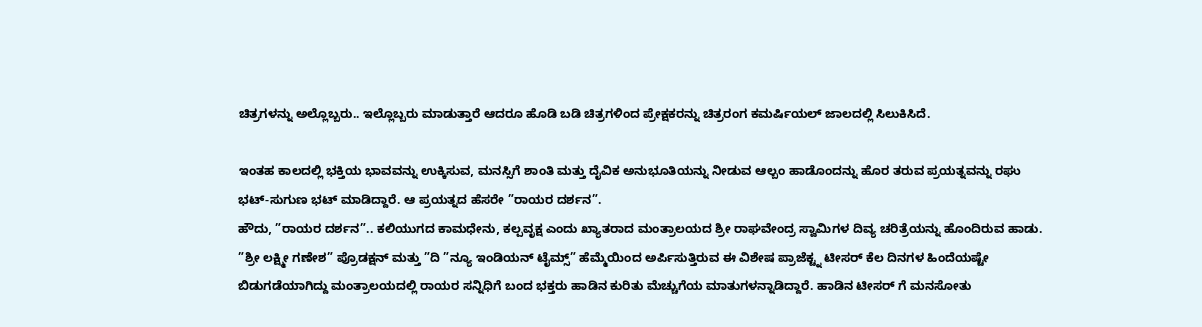ಚಿತ್ರಗಳನ್ನು ಅಲ್ಲೊಬ್ಬರು.. ಇಲ್ಲೊಬ್ಬರು ಮಾಡುತ್ತಾರೆ ಆದರೂ ಹೊಡಿ ಬಡಿ ಚಿತ್ರಗಳಿಂದ ಪ್ರೇಕ್ಷಕರನ್ನು ಚಿತ್ರರಂಗ ಕಮರ್ಷಿಯಲ್ ಜಾಲದಲ್ಲಿ ಸಿಲುಕಿಸಿದೆ.

ಇಂತಹ ಕಾಲದಲ್ಲಿ ಭಕ್ತಿಯ ಭಾವವನ್ನು ಉಕ್ಕಿಸುವ, ಮನಸ್ಸಿಗೆ ಶಾಂತಿ ಮತ್ತು ದೈವಿಕ ಅನುಭೂತಿಯನ್ನು ನೀಡುವ ಆಲ್ಬಂ ಹಾಡೊಂದನ್ನು ಹೊರ ತರುವ ಪ್ರಯತ್ನವನ್ನು ರಘು ಭಟ್-ಸುಗುಣ ಭಟ್ ಮಾಡಿದ್ದಾರೆ. ಆ ಪ್ರಯತ್ನದ ಹೆಸರೇ ”ರಾಯರ ದರ್ಶನ”.
ಹೌದು, ”ರಾಯರ ದರ್ಶನ”.. ಕಲಿಯುಗದ ಕಾಮಧೇನು, ಕಲ್ಪವೃಕ್ಷ ಎಂದು ಖ್ಯಾತರಾದ ಮಂತ್ರಾಲಯದ ಶ್ರೀ ರಾಘವೇಂದ್ರ ಸ್ವಾಮಿಗಳ ದಿವ್ಯ ಚರಿತ್ರೆಯನ್ನು ಹೊಂದಿರುವ ಹಾಡು. ”ಶ್ರೀ ಲಕ್ಷ್ಮೀ ಗಣೇಶ” ಪ್ರೊಡಕ್ಷನ್ ಮತ್ತು ”ದಿ ”ನ್ಯೂ ಇಂಡಿಯನ್ ಟೈಮ್ಸ್” ಹೆಮ್ಮೆಯಿಂದ ಅರ್ಪಿಸುತ್ತಿರುವ ಈ ವಿಶೇಷ ಪ್ರಾಜೆಕ್ಟ್ನ ಟೀಸರ್ ಕೆಲ ದಿನಗಳ ಹಿಂದೆಯಷ್ಟೇ ಬಿಡುಗಡೆಯಾಗಿದ್ದು ಮಂತ್ರಾಲಯದಲ್ಲಿ ರಾಯರ ಸನ್ನಿಧಿಗೆ ಬಂದ ಭಕ್ತರು ಹಾಡಿನ ಕುರಿತು ಮೆಚ್ಚುಗೆಯ ಮಾತುಗಳನ್ನಾಡಿದ್ದಾರೆ. ಹಾಡಿನ ಟೀಸರ್ ಗೆ ಮನಸೋತು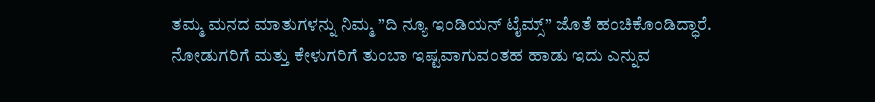ತಮ್ಮ ಮನದ ಮಾತುಗಳನ್ನು ನಿಮ್ಮ ”ದಿ ನ್ಯೂ ಇಂಡಿಯನ್ ಟೈಮ್ಸ್” ಜೊತೆ ಹಂಚಿಕೊಂಡಿದ್ಧಾರೆ.
ನೋಡುಗರಿಗೆ ಮತ್ತು ಕೇಳುಗರಿಗೆ ತುಂಬಾ ಇಷ್ಟವಾಗುವಂತಹ ಹಾಡು ಇದು ಎನ್ನುವ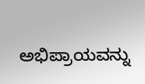ಅಭಿಪ್ರಾಯವನ್ನು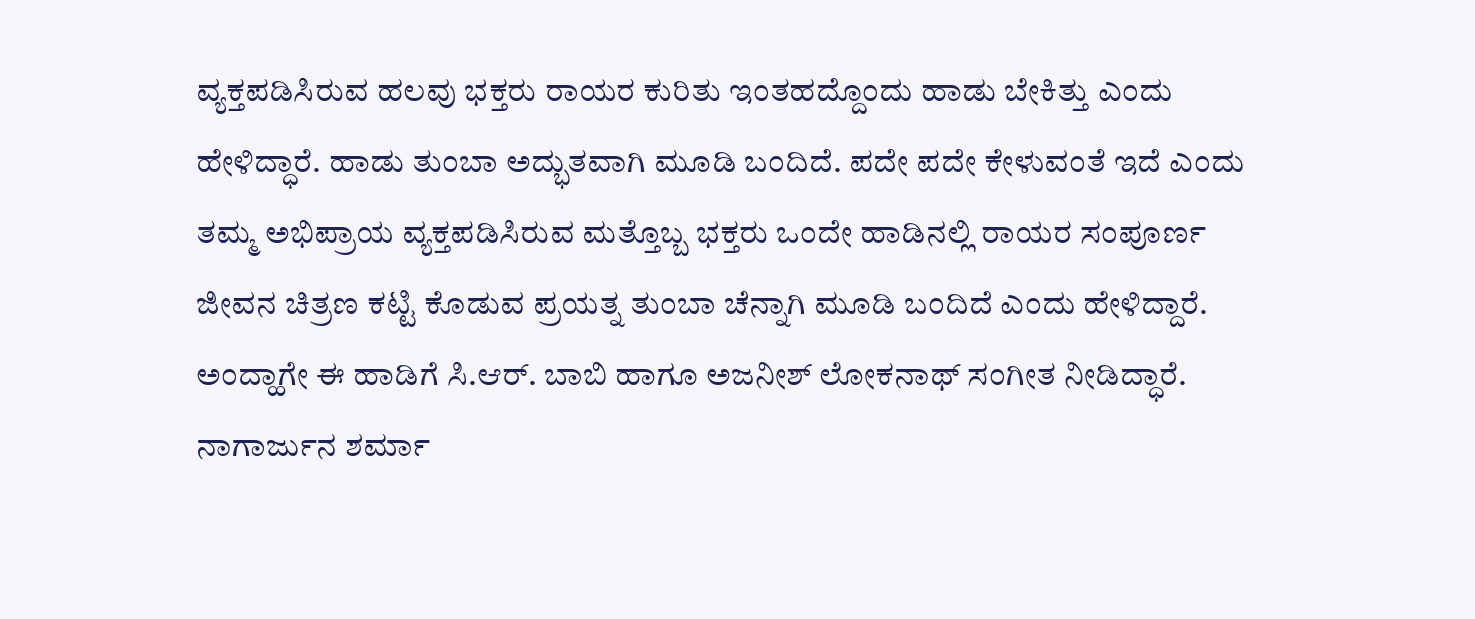ವ್ಯಕ್ತಪಡಿಸಿರುವ ಹಲವು ಭಕ್ತರು ರಾಯರ ಕುರಿತು ಇಂತಹದ್ದೊಂದು ಹಾಡು ಬೇಕಿತ್ತು ಎಂದು ಹೇಳಿದ್ಧಾರೆ. ಹಾಡು ತುಂಬಾ ಅದ್ಭುತವಾಗಿ ಮೂಡಿ ಬಂದಿದೆ. ಪದೇ ಪದೇ ಕೇಳುವಂತೆ ಇದೆ ಎಂದು ತಮ್ಮ ಅಭಿಪ್ರಾಯ ವ್ಯಕ್ತಪಡಿಸಿರುವ ಮತ್ತೊಬ್ಬ ಭಕ್ತರು ಒಂದೇ ಹಾಡಿನಲ್ಲಿ ರಾಯರ ಸಂಪೂರ್ಣ ಜೀವನ ಚಿತ್ರಣ ಕಟ್ಟಿ ಕೊಡುವ ಪ್ರಯತ್ನ ತುಂಬಾ ಚೆನ್ನಾಗಿ ಮೂಡಿ ಬಂದಿದೆ ಎಂದು ಹೇಳಿದ್ದಾರೆ.
ಅಂದ್ಹಾಗೇ ಈ ಹಾಡಿಗೆ ಸಿ.ಆರ್. ಬಾಬಿ ಹಾಗೂ ಅಜನೀಶ್ ಲೋಕನಾಥ್ ಸಂಗೀತ ನೀಡಿದ್ಧಾರೆ. ನಾಗಾರ್ಜುನ ಶರ್ಮಾ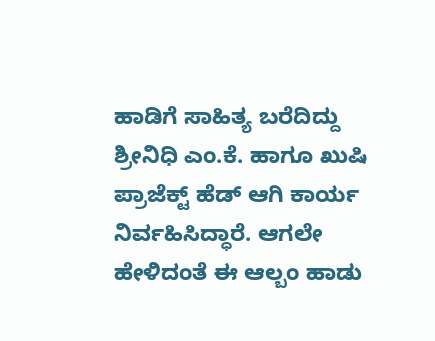ಹಾಡಿಗೆ ಸಾಹಿತ್ಯ ಬರೆದಿದ್ದು ಶ್ರೀನಿಧಿ ಎಂ.ಕೆ. ಹಾಗೂ ಖುಷಿ ಪ್ರಾಜೆಕ್ಟ್ ಹೆಡ್ ಆಗಿ ಕಾರ್ಯ ನಿರ್ವಹಿಸಿದ್ಧಾರೆ. ಆಗಲೇ ಹೇಳಿದಂತೆ ಈ ಆಲ್ಬಂ ಹಾಡು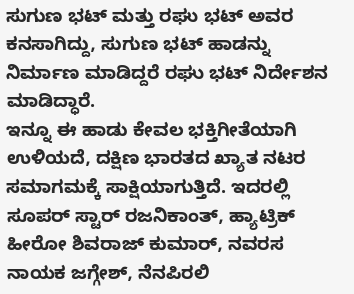ಸುಗುಣ ಭಟ್ ಮತ್ತು ರಘು ಭಟ್ ಅವರ ಕನಸಾಗಿದ್ದು, ಸುಗುಣ ಭಟ್ ಹಾಡನ್ನು ನಿರ್ಮಾಣ ಮಾಡಿದ್ದರೆ ರಘು ಭಟ್ ನಿರ್ದೇಶನ ಮಾಡಿದ್ಧಾರೆ.
ಇನ್ನೂ ಈ ಹಾಡು ಕೇವಲ ಭಕ್ತಿಗೀತೆಯಾಗಿ ಉಳಿಯದೆ, ದಕ್ಷಿಣ ಭಾರತದ ಖ್ಯಾತ ನಟರ ಸಮಾಗಮಕ್ಕೆ ಸಾಕ್ಷಿಯಾಗುತ್ತಿದೆ. ಇದರಲ್ಲಿ ಸೂಪರ್ ಸ್ಟಾರ್ ರಜನಿಕಾಂತ್, ಹ್ಯಾಟ್ರಿಕ್ ಹೀರೋ ಶಿವರಾಜ್ ಕುಮಾರ್, ನವರಸ ನಾಯಕ ಜಗ್ಗೇಶ್, ನೆನಪಿರಲಿ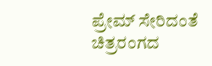ಪ್ರೇಮ್ ಸೇರಿದಂತೆ ಚಿತ್ರರಂಗದ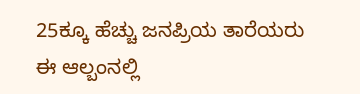25ಕ್ಕೂ ಹೆಚ್ಚು ಜನಪ್ರಿಯ ತಾರೆಯರು ಈ ಆಲ್ಬಂನಲ್ಲಿ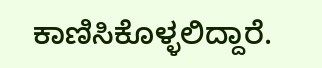ಕಾಣಿಸಿಕೊಳ್ಳಲಿದ್ದಾರೆ.